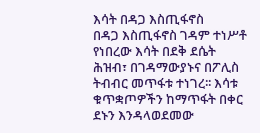እሳት በዳጋ እስጢፋኖስ
በዳጋ እስጢፋኖስ ገዳም ተነሥቶ የነበረው እሳት በደቅ ደሴት ሕዝብ፣ በገዳማውያኑና በፖሊስ ትብብር መጥፋቱ ተነገረ፡፡ እሳቱ ቁጥቋጦዎችን ከማጥፋት በቀር ደኑን እንዳላወደመው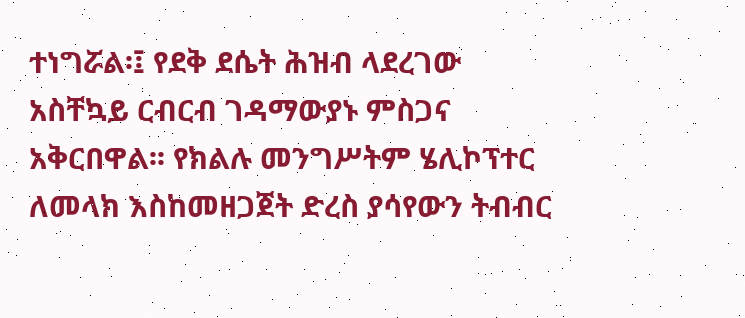ተነግሯል፡፤ የደቅ ደሴት ሕዝብ ላደረገው አስቸኳይ ርብርብ ገዳማውያኑ ምስጋና አቅርበዋል፡፡ የክልሉ መንግሥትም ሄሊኮፕተር ለመላክ እስከመዘጋጀት ድረስ ያሳየውን ትብብር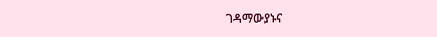ገዳማውያኑና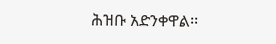ሕዝቡ አድንቀዋል፡፡